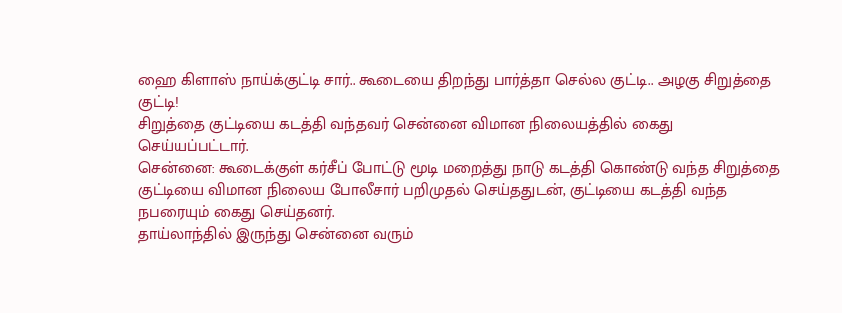ஹை கிளாஸ் நாய்க்குட்டி சார்.. கூடையை திறந்து பார்த்தா செல்ல குட்டி.. அழகு சிறுத்தை குட்டி!
சிறுத்தை குட்டியை கடத்தி வந்தவர் சென்னை விமான நிலையத்தில் கைது செய்யப்பட்டார்.
சென்னை: கூடைக்குள் கர்சீப் போட்டு மூடி மறைத்து நாடு கடத்தி கொண்டு வந்த சிறுத்தை குட்டியை விமான நிலைய போலீசார் பறிமுதல் செய்ததுடன், குட்டியை கடத்தி வந்த நபரையும் கைது செய்தனர்.
தாய்லாந்தில் இருந்து சென்னை வரும்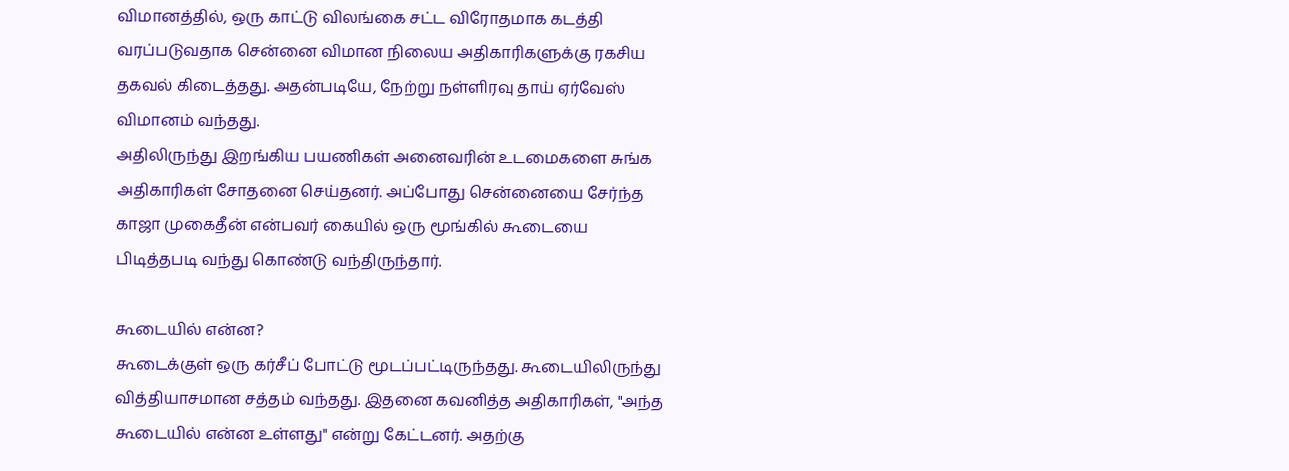விமானத்தில், ஒரு காட்டு விலங்கை சட்ட விரோதமாக கடத்தி வரப்படுவதாக சென்னை விமான நிலைய அதிகாரிகளுக்கு ரகசிய தகவல் கிடைத்தது. அதன்படியே, நேற்று நள்ளிரவு தாய் ஏர்வேஸ் விமானம் வந்தது.
அதிலிருந்து இறங்கிய பயணிகள் அனைவரின் உடமைகளை சுங்க அதிகாரிகள் சோதனை செய்தனர். அப்போது சென்னையை சேர்ந்த காஜா முகைதீன் என்பவர் கையில் ஒரு மூங்கில் கூடையை பிடித்தபடி வந்து கொண்டு வந்திருந்தார்.

கூடையில் என்ன?
கூடைக்குள் ஒரு கர்சீப் போட்டு மூடப்பட்டிருந்தது. கூடையிலிருந்து வித்தியாசமான சத்தம் வந்தது. இதனை கவனித்த அதிகாரிகள், "அந்த கூடையில் என்ன உள்ளது" என்று கேட்டனர். அதற்கு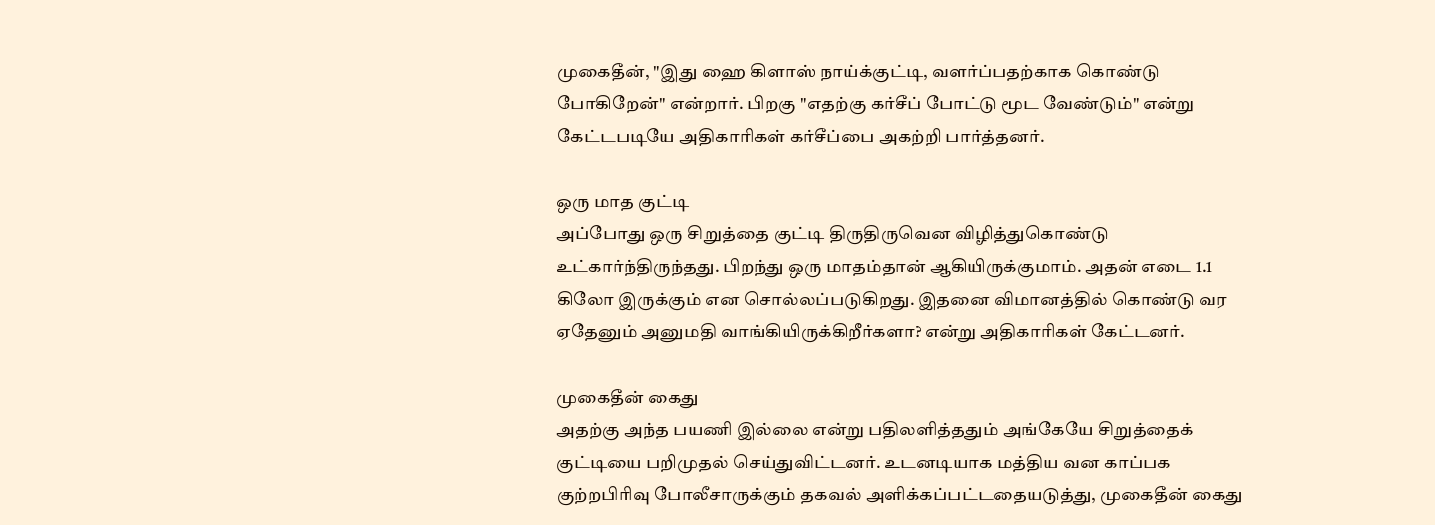முகைதீன், "இது ஹை கிளாஸ் நாய்க்குட்டி, வளர்ப்பதற்காக கொண்டு போகிறேன்" என்றார். பிறகு "எதற்கு கர்சீப் போட்டு மூட வேண்டும்" என்று கேட்டபடியே அதிகாரிகள் கர்சீப்பை அகற்றி பார்த்தனர்.

ஒரு மாத குட்டி
அப்போது ஒரு சிறுத்தை குட்டி திருதிருவென விழித்துகொண்டு உட்கார்ந்திருந்தது. பிறந்து ஒரு மாதம்தான் ஆகியிருக்குமாம். அதன் எடை 1.1 கிலோ இருக்கும் என சொல்லப்படுகிறது. இதனை விமானத்தில் கொண்டு வர ஏதேனும் அனுமதி வாங்கியிருக்கிறீர்களா? என்று அதிகாரிகள் கேட்டனர்.

முகைதீன் கைது
அதற்கு அந்த பயணி இல்லை என்று பதிலளித்ததும் அங்கேயே சிறுத்தைக் குட்டியை பறிமுதல் செய்துவிட்டனர். உடனடியாக மத்திய வன காப்பக குற்றபிரிவு போலீசாருக்கும் தகவல் அளிக்கப்பட்டதையடுத்து, முகைதீன் கைது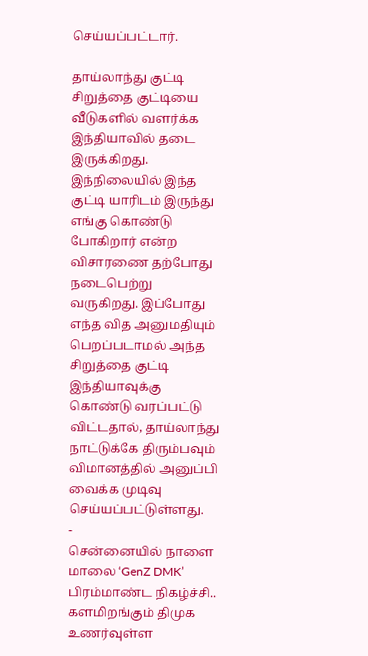செய்யப்பட்டார்.

தாய்லாந்து குட்டி
சிறுத்தை குட்டியை வீடுகளில் வளர்க்க இந்தியாவில் தடை இருக்கிறது. இந்நிலையில் இந்த குட்டி யாரிடம் இருந்து எங்கு கொண்டு போகிறார் என்ற விசாரணை தற்போது நடைபெற்று வருகிறது. இப்போது எந்த வித அனுமதியும் பெறப்படாமல் அந்த சிறுத்தை குட்டி இந்தியாவுக்கு கொண்டு வரப்பட்டு விட்டதால், தாய்லாந்து நாட்டுக்கே திரும்பவும் விமானத்தில் அனுப்பி வைக்க முடிவு செய்யப்பட்டுள்ளது.
-
சென்னையில் நாளை மாலை ‘GenZ DMK’ பிரம்மாண்ட நிகழ்ச்சி.. களமிறங்கும் திமுக உணர்வுள்ள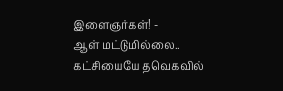இளைஞர்கள்! -
ஆள் மட்டுமில்லை.. கட்சியையே தவெகவில்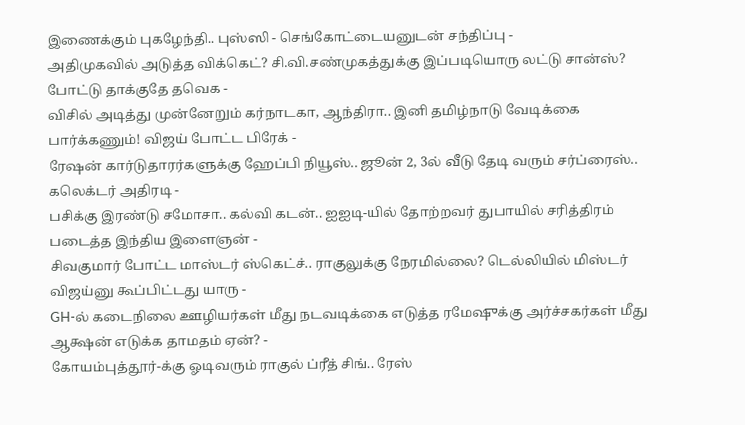இணைக்கும் புகழேந்தி.. புஸ்ஸி - செங்கோட்டையனுடன் சந்திப்பு -
அதிமுகவில் அடுத்த விக்கெட்? சி.வி.சண்முகத்துக்கு இப்படியொரு லட்டு சான்ஸ்? போட்டு தாக்குதே தவெக -
விசில் அடித்து முன்னேறும் கர்நாடகா, ஆந்திரா.. இனி தமிழ்நாடு வேடிக்கை பார்க்கணும்! விஜய் போட்ட பிரேக் -
ரேஷன் கார்டுதாரர்களுக்கு ஹேப்பி நியூஸ்.. ஜூன் 2, 3ல் வீடு தேடி வரும் சர்ப்ரைஸ்.. கலெக்டர் அதிரடி -
பசிக்கு இரண்டு சமோசா.. கல்வி கடன்.. ஐஐடி-யில் தோற்றவர் துபாயில் சரித்திரம் படைத்த இந்திய இளைஞன் -
சிவகுமார் போட்ட மாஸ்டர் ஸ்கெட்ச்.. ராகுலுக்கு நேரமில்லை? டெல்லியில் மிஸ்டர் விஜய்னு கூப்பிட்டது யாரு -
GH-ல் கடைநிலை ஊழியர்கள் மீது நடவடிக்கை எடுத்த ரமேஷுக்கு அர்ச்சகர்கள் மீது ஆக்ஷன் எடுக்க தாமதம் ஏன்? -
கோயம்புத்தூர்-க்கு ஓடிவரும் ராகுல் ப்ரீத் சிங்.. ரேஸ்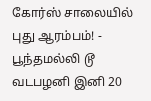கோர்ஸ் சாலையில் புது ஆரம்பம்! -
பூந்தமல்லி டூ வடபழனி இனி 20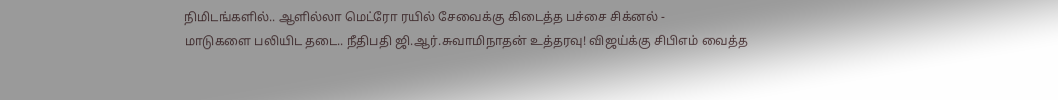நிமிடங்களில்.. ஆளில்லா மெட்ரோ ரயில் சேவைக்கு கிடைத்த பச்சை சிக்னல் -
மாடுகளை பலியிட தடை.. நீதிபதி ஜி.ஆர்.சுவாமிநாதன் உத்தரவு! விஜய்க்கு சிபிஎம் வைத்த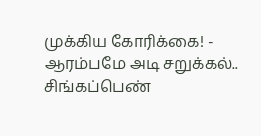முக்கிய கோரிக்கை! -
ஆரம்பமே அடி சறுக்கல்.. சிங்கப்பெண்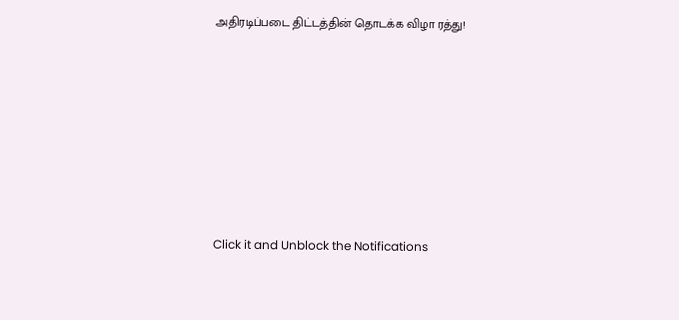அதிரடிப்படை திட்டத்தின் தொடக்க விழா ரத்து!












Click it and Unblock the Notifications